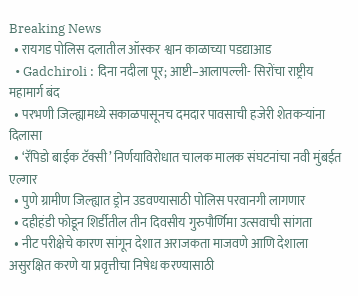Breaking News
  • रायगड पोलिस दलातील ऑस्कर श्वान काळाच्या पडद्याआड
  • Gadchiroli : दिना नदीला पूर; आष्टी–आलापल्ली- सिरोंचा राष्ट्रीय महामार्ग बंद
  • परभणी जिल्ह्यामध्ये सकाळपासूनच दमदार पावसाची हजेरी शेतकऱ्यांना दिलासा
  • ‘रॅपिडो बाईक टॅक्सी’ निर्णयाविरोधात चालक मालक संघटनांचा नवी मुंबईत एल्गार
  • पुणे ग्रामीण जिल्ह्यात ड्रोन उडवण्यासाठी पोलिस परवानगी लागणार
  • दहीहंडी फोडून शिर्डीतील तीन दिवसीय गुरुपौर्णिमा उत्सवाची सांगता
  • नीट परीक्षेचे कारण सांगून देशात अराजकता माजवणे आणि देशाला असुरक्षित करणे या प्रवृत्तीचा निषेध करण्यासाठी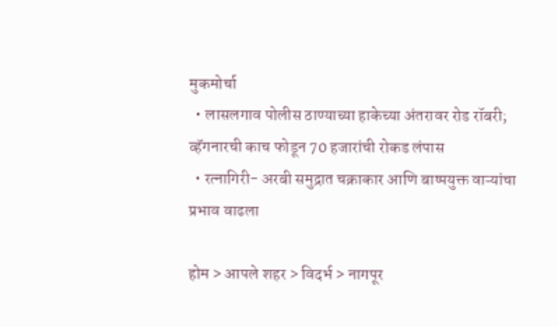मुकमोर्चा
  • लासलगाव पोलीस ठाण्याच्या हाकेच्या अंतरावर रोड रॉबरी; व्हॅगनारची काच फोडून 70 हजारांची रोकड लंपास
  • रत्नागिरी- अरबी समुद्रात चक्राकार आणि बाष्पयुक्त वाऱ्यांचा प्रभाव वाढला

होम > आपले शहर > विदर्भ > नागपूर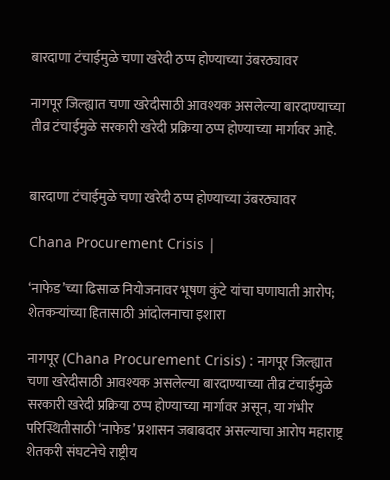बारदाणा टंचाईमुळे चणा खरेदी ठप्प होण्याच्या उंबरठ्यावर

नागपूर जिल्ह्यात चणा खरेदीसाठी आवश्यक असलेल्या बारदाण्याच्या तीव्र टंचाईमुळे सरकारी खरेदी प्रक्रिया ठप्प होण्याच्या मार्गावर आहे.


बारदाणा टंचाईमुळे चणा खरेदी ठप्प होण्याच्या उंबरठ्यावर

Chana Procurement Crisis |

‘नाफेड’च्या ढिसाळ नियोजनावर भूषण कुंटे यांचा घणाघाती आरोप; शेतकऱ्यांच्या हितासाठी आंदोलनाचा इशारा

नागपूर (Chana Procurement Crisis) : नागपूर जिल्ह्यात चणा खरेदीसाठी आवश्यक असलेल्या बारदाण्याच्या तीव्र टंचाईमुळे सरकारी खरेदी प्रक्रिया ठप्प होण्याच्या मार्गावर असून, या गंभीर परिस्थितीसाठी ‘नाफेड’ प्रशासन जबाबदार असल्याचा आरोप महाराष्ट्र शेतकरी संघटनेचे राष्ट्रीय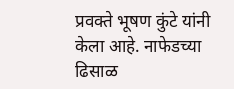प्रवक्ते भूषण कुंटे यांनी केला आहे. नाफेडच्या ढिसाळ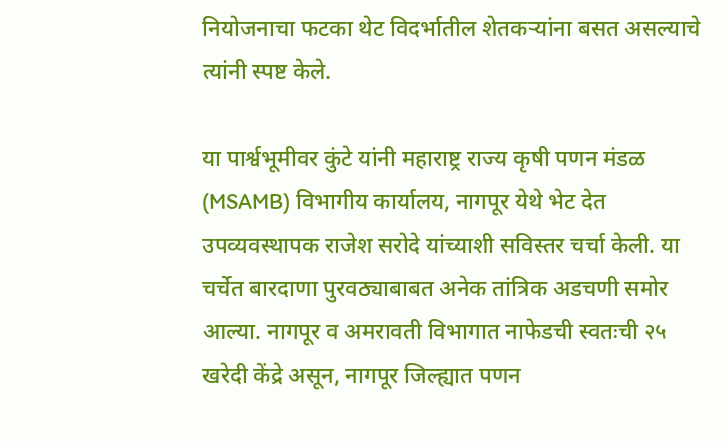नियोजनाचा फटका थेट विदर्भातील शेतकऱ्यांना बसत असल्याचे त्यांनी स्पष्ट केले.

या पार्श्वभूमीवर कुंटे यांनी महाराष्ट्र राज्य कृषी पणन मंडळ (MSAMB) विभागीय कार्यालय, नागपूर येथे भेट देत उपव्यवस्थापक राजेश सरोदे यांच्याशी सविस्तर चर्चा केली. या चर्चेत बारदाणा पुरवठ्याबाबत अनेक तांत्रिक अडचणी समोर आल्या. नागपूर व अमरावती विभागात नाफेडची स्वतःची २५ खरेदी केंद्रे असून, नागपूर जिल्ह्यात पणन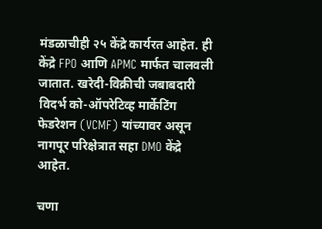मंडळाचीही २५ केंद्रे कार्यरत आहेत. ही केंद्रे FPO आणि APMC मार्फत चालवली जातात. खरेदी-विक्रीची जबाबदारी विदर्भ को-ऑपरेटिव्ह मार्केटिंग फेडरेशन (VCMF) यांच्यावर असून नागपूर परिक्षेत्रात सहा DMO केंद्रे आहेत.

चणा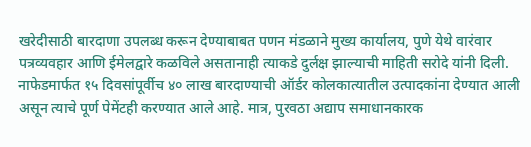खरेदीसाठी बारदाणा उपलब्ध करून देण्याबाबत पणन मंडळाने मुख्य कार्यालय, पुणे येथे वारंवार पत्रव्यवहार आणि ईमेलद्वारे कळविले असतानाही त्याकडे दुर्लक्ष झाल्याची माहिती सरोदे यांनी दिली. नाफेडमार्फत १५ दिवसांपूर्वीच ४० लाख बारदाण्याची ऑर्डर कोलकात्यातील उत्पादकांना देण्यात आली असून त्याचे पूर्ण पेमेंटही करण्यात आले आहे. मात्र, पुरवठा अद्याप समाधानकारक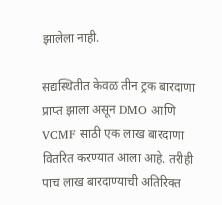झालेला नाही.

सद्यस्थितीत केवळ तीन ट्रक बारदाणा प्राप्त झाला असून DMO आणि VCMF साठी एक लाख बारदाणा वितरित करण्यात आला आहे. तरीही पाच लाख बारदाण्याची अतिरिक्त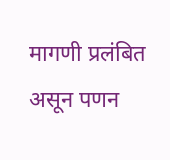मागणी प्रलंबित असून पणन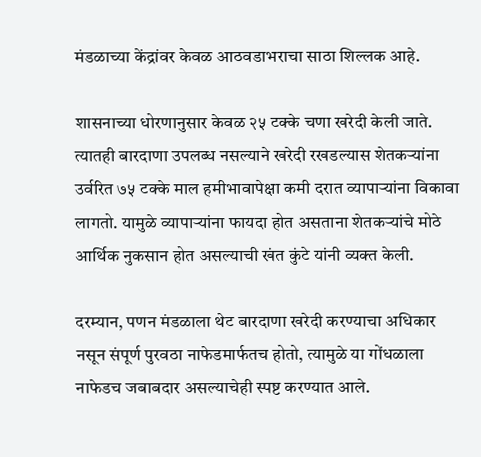मंडळाच्या केंद्रांवर केवळ आठवडाभराचा साठा शिल्लक आहे.

शासनाच्या धोरणानुसार केवळ २५ टक्के चणा खरेदी केली जाते. त्यातही बारदाणा उपलब्ध नसल्याने खरेदी रखडल्यास शेतकऱ्यांना उर्वरित ७५ टक्के माल हमीभावापेक्षा कमी दरात व्यापाऱ्यांना विकावा लागतो. यामुळे व्यापाऱ्यांना फायदा होत असताना शेतकऱ्यांचे मोठे आर्थिक नुकसान होत असल्याची खंत कुंटे यांनी व्यक्त केली.

दरम्यान, पणन मंडळाला थेट बारदाणा खरेदी करण्याचा अधिकार नसून संपूर्ण पुरवठा नाफेडमार्फतच होतो, त्यामुळे या गोंधळाला नाफेडच जबाबदार असल्याचेही स्पष्ट करण्यात आले.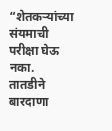“शेतकऱ्यांच्या संयमाची परीक्षा घेऊ नका. तातडीने बारदाणा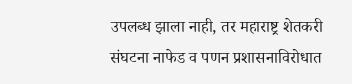उपलब्ध झाला नाही, तर महाराष्ट्र शेतकरी संघटना नाफेड व पणन प्रशासनाविरोधात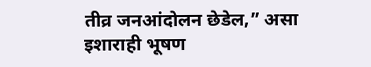तीव्र जनआंदोलन छेडेल,” असा इशाराही भूषण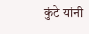कुंटे यांनी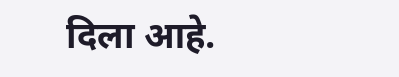दिला आहे.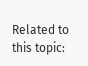Related to this topic: